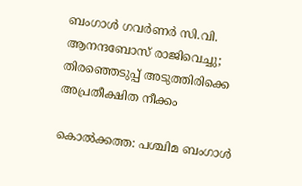ബംഗാൾ ഗവർണർ സി.വി. ആനന്ദബോസ് രാജിവെച്ചു; തിരഞ്ഞെടുപ്പ് അടുത്തിരിക്കെ അപ്രതീക്ഷിത നീക്കം

കൊൽക്കത്ത: പശ്ചിമ ബംഗാൾ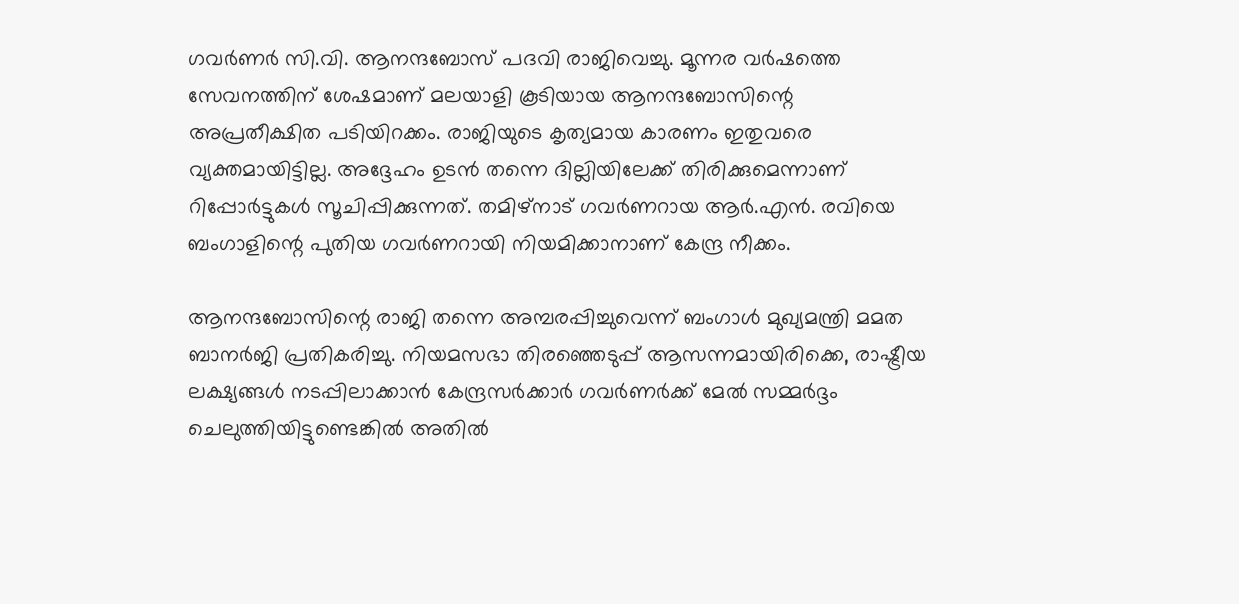ഗവർണർ സി.വി. ആനന്ദബോസ് പദവി രാജിവെച്ചു. മൂന്നര വർഷത്തെ സേവനത്തിന് ശേഷമാണ് മലയാളി കൂടിയായ ആനന്ദബോസിന്റെ അപ്രതീക്ഷിത പടിയിറക്കം. രാജിയുടെ കൃത്യമായ കാരണം ഇതുവരെ വ്യക്തമായിട്ടില്ല. അദ്ദേഹം ഉടൻ തന്നെ ദില്ലിയിലേക്ക് തിരിക്കുമെന്നാണ് റിപ്പോർട്ടുകൾ സൂചിപ്പിക്കുന്നത്. തമിഴ്‌നാട് ഗവർണറായ ആർ.എൻ. രവിയെ ബംഗാളിന്റെ പുതിയ ഗവർണറായി നിയമിക്കാനാണ് കേന്ദ്ര നീക്കം.

ആനന്ദബോസിന്റെ രാജി തന്നെ അമ്പരപ്പിച്ചുവെന്ന് ബംഗാൾ മുഖ്യമന്ത്രി മമത ബാനർജി പ്രതികരിച്ചു. നിയമസഭാ തിരഞ്ഞെടുപ്പ് ആസന്നമായിരിക്കെ, രാഷ്ട്രീയ ലക്ഷ്യങ്ങൾ നടപ്പിലാക്കാൻ കേന്ദ്രസർക്കാർ ഗവർണർക്ക് മേൽ സമ്മർദ്ദം ചെലുത്തിയിട്ടുണ്ടെങ്കിൽ അതിൽ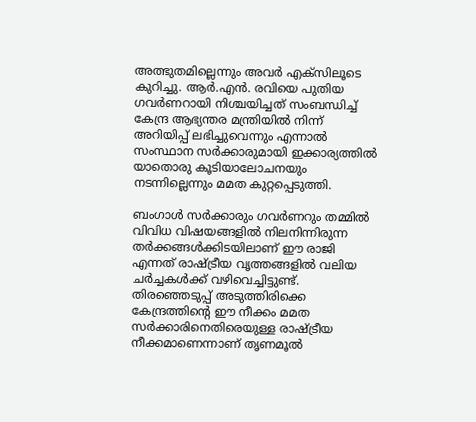അത്ഭുതമില്ലെന്നും അവർ എക്സിലൂടെ കുറിച്ചു. ആർ.എൻ. രവിയെ പുതിയ ഗവർണറായി നിശ്ചയിച്ചത് സംബന്ധിച്ച് കേന്ദ്ര ആഭ്യന്തര മന്ത്രിയിൽ നിന്ന് അറിയിപ്പ് ലഭിച്ചുവെന്നും എന്നാൽ സംസ്ഥാന സർക്കാരുമായി ഇക്കാര്യത്തിൽ യാതൊരു കൂടിയാലോചനയും നടന്നില്ലെന്നും മമത കുറ്റപ്പെടുത്തി.

ബംഗാൾ സർക്കാരും ഗവർണറും തമ്മിൽ വിവിധ വിഷയങ്ങളിൽ നിലനിന്നിരുന്ന തർക്കങ്ങൾക്കിടയിലാണ് ഈ രാജി എന്നത് രാഷ്ട്രീയ വൃത്തങ്ങളിൽ വലിയ ചർച്ചകൾക്ക് വഴിവെച്ചിട്ടുണ്ട്. തിരഞ്ഞെടുപ്പ് അടുത്തിരിക്കെ കേന്ദ്രത്തിന്റെ ഈ നീക്കം മമത സർക്കാരിനെതിരെയുള്ള രാഷ്ട്രീയ നീക്കമാണെന്നാണ് തൃണമൂൽ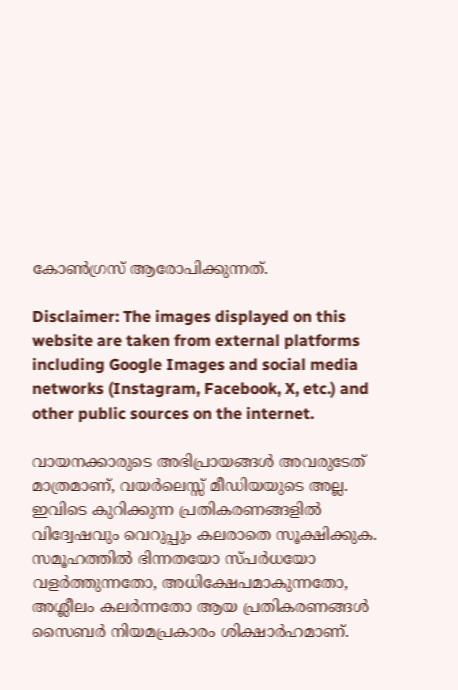കോൺഗ്രസ് ആരോപിക്കുന്നത്.

Disclaimer: The images displayed on this website are taken from external platforms including Google Images and social media networks (Instagram, Facebook, X, etc.) and other public sources on the internet.

വായനക്കാരുടെ അഭിപ്രായങ്ങള്‍ അവരുടേത് മാത്രമാണ്, വയർലെസ്സ് മീഡിയയുടെ അല്ല. ഇവിടെ കുറിക്കുന്ന പ്രതികരണങ്ങളിൽ വിദ്വേഷവും വെറുപ്പും കലരാതെ സൂക്ഷിക്കുക. സമൂഹത്തിൽ ഭിന്നതയോ സ്‌പർധയോ വളർത്തുന്നതോ, അധിക്ഷേപമാകുന്നതോ, അശ്ലീലം കലർന്നതോ ആയ പ്രതികരണങ്ങൾ സൈബർ നിയമപ്രകാരം ശിക്ഷാർഹമാണ്.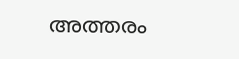അത്തരം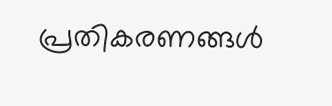പ്രതികരണങ്ങൾ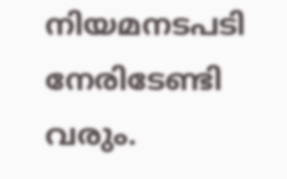നിയമനടപടി നേരിടേണ്ടി വരും.